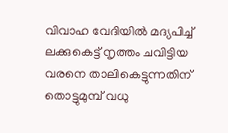വിവാഹ വേദിയില്‍ മദ്യപിച്ച് ലക്കു‌കെട്ട് നൃത്തം ചവിട്ടിയ വരനെ താലികെട്ടുന്നതിന് തൊട്ടുമുമ്പ് വധു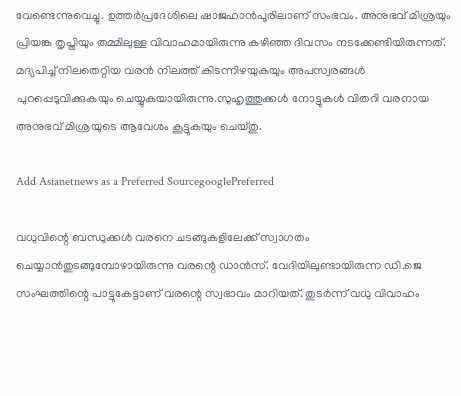വേണ്ടെന്നുവെച്ചു. ഉത്തര്‍പ്രദേശിലെ ഷാജഹാന്‍പൂരിലാണ് സംഭവം. അനുഭവ് മിശ്രയും പ്രിയങ്ക തൃപ്തിയും തമ്മിലുള്ള വിവാഹമായിരുന്നു കഴിഞ്ഞ ദിവസം നടക്കേണ്ടിയിരുന്നത്. മദ്യപിച്ച് നിലതെറ്റിയ വരന്‍ നിലത്ത് കിടന്നിഴയുകയും അപസ്വരങ്ങള്‍ പുറപ്പെടുവിക്കുകയും ചെയ്യുകയായിരുന്നു.സുഹൃത്തുക്കള്‍ നോട്ടുകള്‍ വിതറി വരനായ അനുഭവ് മിശ്രയുടെ ആവേശം കൂട്ടുകയും ചെയ്തു.

Add Asianetnews as a Preferred SourcegooglePreferred

വധുവിന്റെ ബന്ധുക്കള്‍ വരനെ ചടങ്ങുകളിലേക്ക് സ്വാഗതം ചെയ്യാന്‍തുടങ്ങുമ്പോഴായിരുന്നു വരന്റെ ഡാന്‍സ്. വേദിയിലുണ്ടായിരുന്ന ഡി.ജെ സംഘത്തിന്റെ പാട്ടുകേട്ടാണ് വരന്റെ സ്വഭാവം മാറിയത്. തുടര്‍ന്ന് വധു വിവാഹം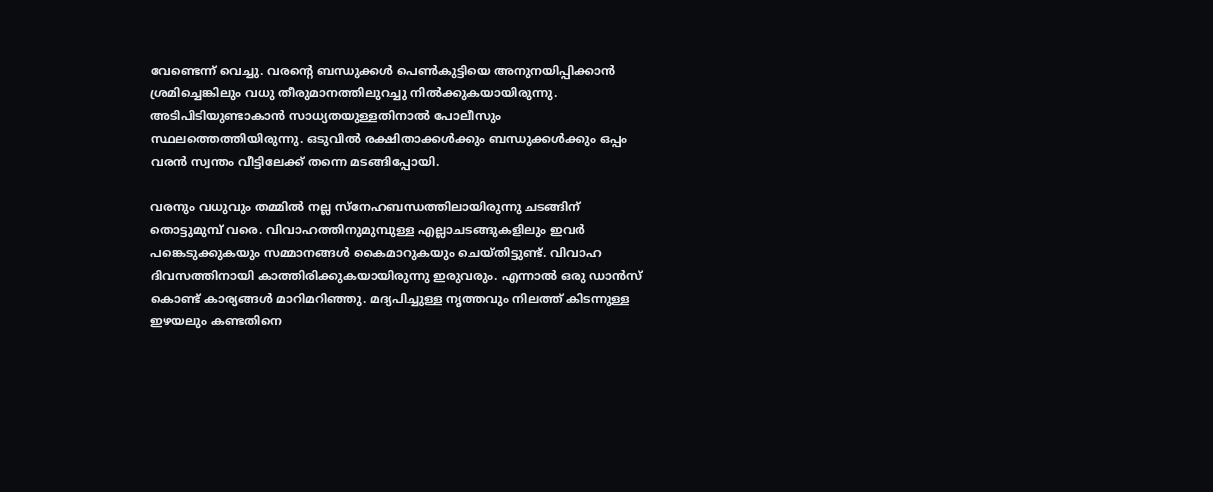വേണ്ടെന്ന് വെച്ചു. വരന്റെ ബന്ധുക്കള്‍ പെണ്‍കുട്ടിയെ അനുനയിപ്പിക്കാന്‍ ശ്രമിച്ചെങ്കിലും വധു തീരുമാനത്തിലുറച്ചു നില്‍ക്കുകയായിരുന്നു. അടിപിടിയുണ്ടാകാന്‍ സാധ്യതയുള്ളതിനാല്‍ പോലീസും സ്ഥലത്തെത്തിയിരുന്നു. ഒടുവില്‍ രക്ഷിതാക്കള്‍ക്കും ബന്ധുക്കള്‍ക്കും ഒപ്പം വരന്‍ സ്വന്തം വീട്ടിലേക്ക് തന്നെ മടങ്ങിപ്പോയി.

വരനും വധുവും തമ്മില്‍ നല്ല സ്‌നേഹബന്ധത്തിലായിരുന്നു ചടങ്ങിന് തൊട്ടുമുമ്പ് വരെ. വിവാഹത്തിനുമുമ്പുള്ള എല്ലാചടങ്ങുകളിലും ഇവര്‍ പങ്കെടുക്കുകയും സമ്മാനങ്ങള്‍ കൈമാറുകയും ചെയ്തിട്ടുണ്ട്. വിവാഹ ദിവസത്തിനായി കാത്തിരിക്കുകയായിരുന്നു ഇരുവരും. എന്നാല്‍ ഒരു ഡാന്‍സ് കൊണ്ട് കാര്യങ്ങള്‍ മാറിമറിഞ്ഞു. മദ്യപിച്ചുള്ള നൃത്തവും നിലത്ത് കിടന്നുള്ള ഇഴയലും കണ്ടതിനെ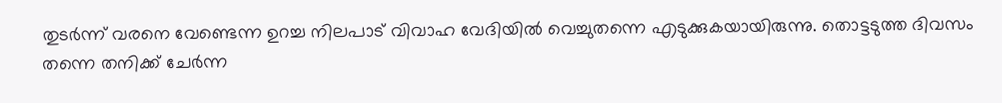തുടര്‍ന്ന് വരനെ വേണ്ടെന്ന ഉറച്ച നിലപാട് വിവാഹ വേദിയില്‍ വെച്ചുതന്നെ എടുക്കുകയായിരുന്നു. തൊട്ടടുത്ത ദിവസം തന്നെ തനിക്ക് ചേര്‍ന്ന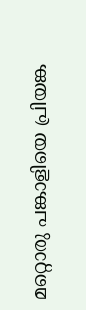മറ്റൊരു പങ്കാളിയെ പ്രിയങ്ക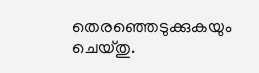തെരഞ്ഞെടുക്കുകയും ചെയ്തു.